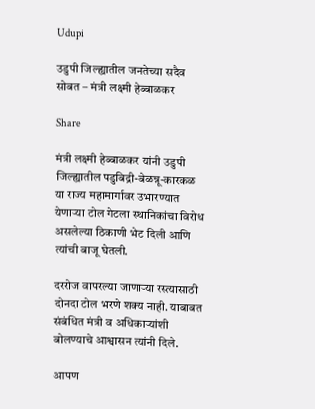Udupi

उडुपी जिल्ह्यातील जनतेच्या सदैव सोबत – मंत्री लक्ष्मी हेब्बाळकर

Share

मंत्री लक्ष्मी हेब्बाळकर यांनी उडुपी जिल्ह्यातील पडुबिद्री-बेळन्नू-कारकळ या राज्य महामार्गावर उभारण्यात येणाऱ्या टोल गेटला स्थानिकांचा विरोध असलेल्या ठिकाणी भेट दिली आणि त्यांची बाजू घेतली.

दररोज वापरल्या जाणाऱ्या रस्त्यासाठी दोनदा टोल भरणे शक्य नाही. याबाबत संबंधित मंत्री व अधिकाऱ्यांशी बोलण्याचे आश्वासन त्यांनी दिले.

आपण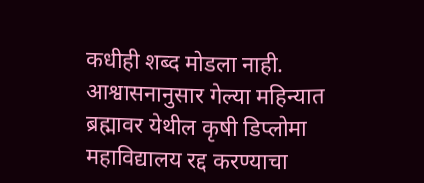कधीही शब्द मोडला नाही. आश्वासनानुसार गेल्या महिन्यात ब्रह्मावर येथील कृषी डिप्लोमा महाविद्यालय रद्द करण्याचा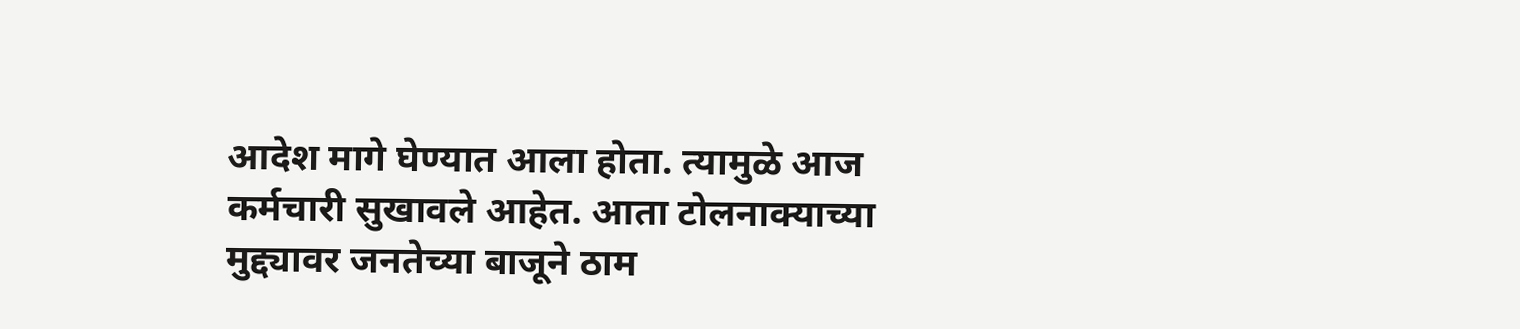आदेश मागे घेण्यात आला होता. त्यामुळे आज कर्मचारी सुखावले आहेत. आता टोलनाक्याच्या मुद्द्यावर जनतेच्या बाजूने ठाम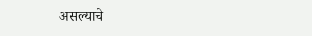असल्याचे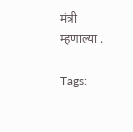मंत्री म्हणाल्या .

Tags: